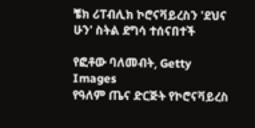ቼክ ሪፐብሊክ ኮሮናቫይረስን 'ደህና ሁን' ስትል ደግሳ ተሰናበተች

የፎቶው ባለመብት, Getty Images
የዓለም ጤና ድርጅት የኮሮናቫይረስ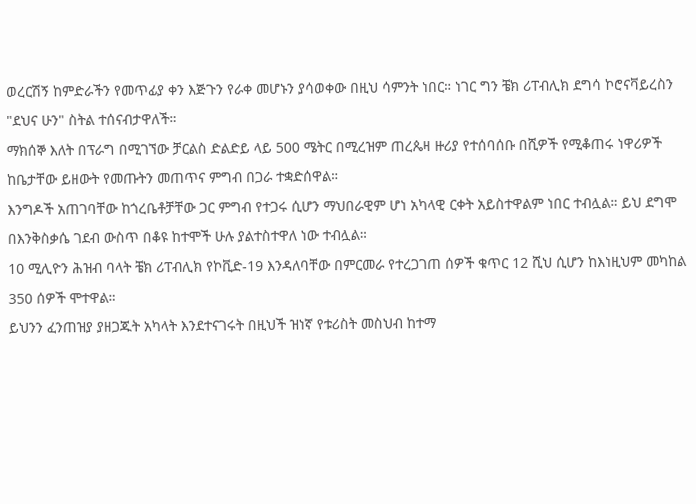ወረርሽኝ ከምድራችን የመጥፊያ ቀን እጅጉን የራቀ መሆኑን ያሳወቀው በዚህ ሳምንት ነበር። ነገር ግን ቼክ ሪፐብሊክ ደግሳ ኮሮናቫይረስን "ደህና ሁን" ስትል ተሰናብታዋለች።
ማክሰኞ እለት በፕራግ በሚገኘው ቻርልስ ድልድይ ላይ 500 ሜትር በሚረዝም ጠረጴዛ ዙሪያ የተሰባሰቡ በሺዎች የሚቆጠሩ ነዋሪዎች ከቤታቸው ይዘውት የመጡትን መጠጥና ምግብ በጋራ ተቋድሰዋል።
እንግዶች አጠገባቸው ከጎረቤቶቻቸው ጋር ምግብ የተጋሩ ሲሆን ማህበራዊም ሆነ አካላዊ ርቀት አይስተዋልም ነበር ተብሏል። ይህ ደግሞ በእንቅስቃሴ ገደብ ውስጥ በቆዩ ከተሞች ሁሉ ያልተስተዋለ ነው ተብሏል።
10 ሚሊዮን ሕዝብ ባላት ቼክ ሪፐብሊክ የኮቪድ-19 እንዳለባቸው በምርመራ የተረጋገጠ ሰዎች ቁጥር 12 ሺህ ሲሆን ከእነዚህም መካከል 350 ሰዎች ሞተዋል።
ይህንን ፈንጠዝያ ያዘጋጁት አካላት እንደተናገሩት በዚህች ዝነኛ የቱሪስት መስህብ ከተማ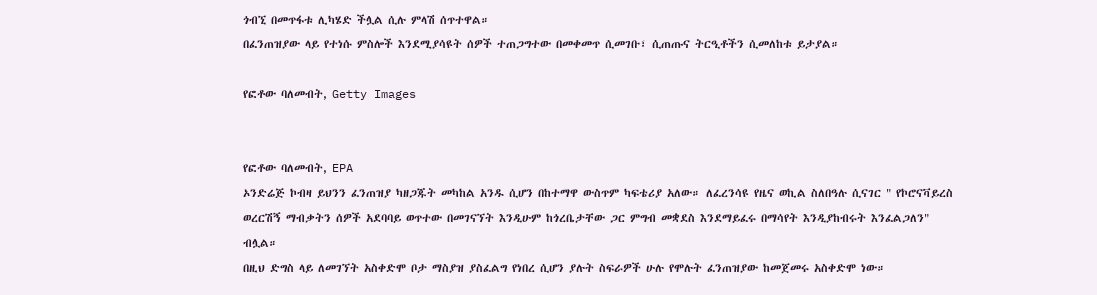ጎብኚ በመጥፋቱ ሊካሄድ ችሏል ሲሉ ምላሽ ሰጥተዋል።
በፈንጠዝያው ላይ የተነሱ ምስሎች እንደሚያሳዩት ሰዎች ተጠጋግተው በመቀመጥ ሲመገቡ፣ ሲጠጡና ትርዒቶችን ሲመለከቱ ይታያል።

የፎቶው ባለመብት, Getty Images


የፎቶው ባለመብት, EPA
ኦንድሬጅ ኮብዛ ይህንን ፈንጠዝያ ካዘጋጁት መካከል አንዱ ሲሆን በከተማዋ ውስጥም ካፍቴሪያ አለው። ለፈረንሳዩ የዜና ወኪል ስለበዓሉ ሲናገር " የኮሮናቫይረስ ወረርሽኝ ማብቃትን ሰዎች አደባባይ ወጥተው በመገናኘት እንዲሁም ከጎረቤታቸው ጋር ምግብ መቋደስ እንደማይፈሩ በማሳየት እንዲያከብሩት እንፈልጋለን" ብሏል።
በዚህ ድግስ ላይ ለመገኘት አስቀድሞ ቦታ ማስያዝ ያስፈልግ የነበረ ሲሆን ያሉት ስፍራዎች ሁሉ የሞሉት ፈንጠዝያው ከመጀመሩ አስቀድሞ ነው።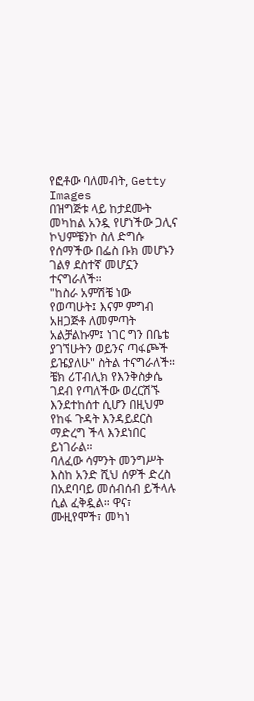የፎቶው ባለመብት, Getty Images
በዝግጅቱ ላይ ከታደሙት መካከል አንዷ የሆነችው ጋሊና ኮህምቼንኮ ስለ ድግሱ የሰማችው በፌስ ቡክ መሆኑን ገልፃ ደስተኛ መሆኗን ተናግራለች።
"ከስራ አምሽቼ ነው የወጣሁት፤ እናም ምግብ አዘጋጅቶ ለመምጣት አልቻልኩም፤ ነገር ግን በቤቴ ያገኘሁትን ወይንና ጣፋጮች ይዤያለሁ" ስትል ተናግራለች።
ቼክ ሪፐብሊክ የእንቅስቃሴ ገደብ የጣለችው ወረርሽኙ እንደተከሰተ ሲሆን በዚህም የከፋ ጉዳት እንዳይደርስ ማድረግ ችላ እንደነበር ይነገራል።
ባለፈው ሳምንት መንግሥት እስከ አንድ ሺህ ሰዎች ድረስ በአደባባይ መሰብሰብ ይችላሉ ሲል ፈቅዷል። ዋና፣ ሙዚየሞች፣ መካነ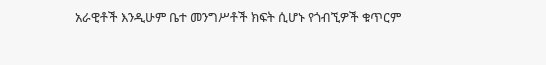አራዊቶች እንዲሁም ቤተ መንግሥቶች ክፍት ሲሆኑ የጎብኚዎች ቁጥርም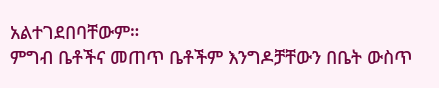አልተገደበባቸውም።
ምግብ ቤቶችና መጠጥ ቤቶችም እንግዶቻቸውን በቤት ውስጥ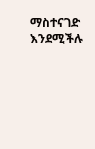ማስተናገድ እንደሚችሉ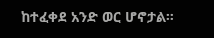ከተፈቀደ አንድ ወር ሆኖታል።